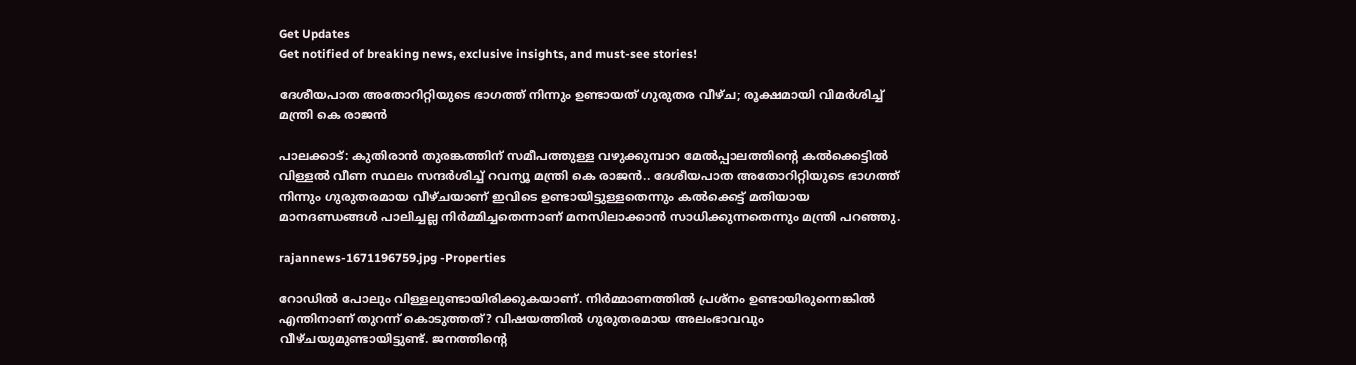Get Updates
Get notified of breaking news, exclusive insights, and must-see stories!

ദേശീയപാത അതോറിറ്റിയുടെ ഭാഗത്ത് നിന്നും ഉണ്ടായത് ഗുരുതര വീഴ്ച; രൂക്ഷമായി വിമർശിച്ച് മന്ത്രി കെ രാജൻ

പാലക്കാട്: കുതിരാൻ തുരങ്കത്തിന് സമീപത്തുള്ള വഴുക്കുമ്പാറ മേൽപ്പാലത്തിന്റെ കൽക്കെട്ടിൽ വിള്ളൽ വീണ സ്ഥലം സന്ദർശിച്ച് റവന്യൂ മന്ത്രി കെ രാജൻ.. ദേശീയപാത അതോറിറ്റിയുടെ ഭാഗത്ത് നിന്നും ഗുരുതരമായ വീഴ്ചയാണ് ഇവിടെ ഉണ്ടായിട്ടുള്ളതെന്നും കൽക്കെട്ട് മതിയായ മാനദണ്ഡങ്ങൾ പാലിച്ചല്ല നിർമ്മിച്ചതെന്നാണ് മനസിലാക്കാൻ സാധിക്കുന്നതെന്നും മന്ത്രി പറഞ്ഞു.

rajannews-1671196759.jpg -Properties

റോഡിൽ പോലും വിള്ളലുണ്ടായിരിക്കുകയാണ്. നിർമ്മാണത്തിൽ പ്രശ്നം ഉണ്ടായിരുന്നെങ്കിൽ എന്തിനാണ് തുറന്ന് കൊടുത്തത്? വിഷയത്തിൽ ഗുരുതരമായ അലംഭാവവും വീഴ്ചയുമുണ്ടായിട്ടുണ്ട്. ജനത്തിന്റെ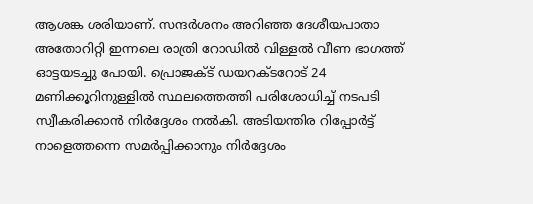ആശങ്ക ശരിയാണ്. സന്ദർശനം അറിഞ്ഞ ദേശീയപാതാ അതോറിറ്റി ഇന്നലെ രാത്രി റോഡിൽ വിള്ളൽ വീണ ഭാഗത്ത് ഓട്ടയടച്ചു പോയി. പ്രൊജക്ട് ഡയറക്ടറോട് 24 മണിക്കൂറിനുള്ളിൽ സ്ഥലത്തെത്തി പരിശോധിച്ച് നടപടി സ്വീകരിക്കാൻ നിർദ്ദേശം നൽകി. അടിയന്തിര റിപ്പോർട്ട് നാളെത്തന്നെ സമർപ്പിക്കാനും നിർദ്ദേശം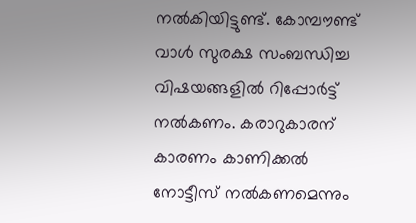നൽകിയിട്ടുണ്ട്. കോമ്പൗണ്ട് വാൾ സുരക്ഷ സംബന്ധിച്ച വിഷയങ്ങളിൽ റിപ്പോർട്ട് നൽകണം. കരാറുകാരന് കാരണം കാണിക്കൽ നോട്ടീസ് നൽകണമെന്നും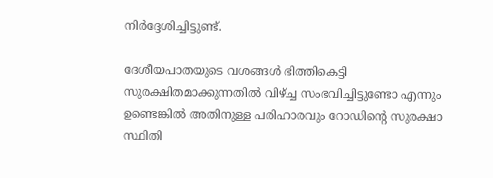നിർദ്ദേശിച്ചിട്ടുണ്ട്.

ദേശീയപാതയുടെ വശങ്ങള്‍ ഭിത്തികെട്ടി സുരക്ഷിതമാക്കുന്നതില്‍ വിഴ്ച്ച സംഭവിച്ചിട്ടുണ്ടോ എന്നും ഉണ്ടെങ്കില്‍ അതിനുള്ള പരിഹാരവും റോഡിന്റെ സുരക്ഷാ സ്ഥിതി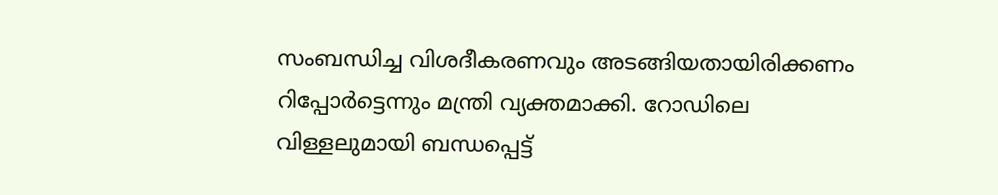സംബന്ധിച്ച വിശദീകരണവും അടങ്ങിയതായിരിക്കണം റിപ്പോര്‍ട്ടെന്നും മന്ത്രി വ്യക്തമാക്കി. റോഡിലെ വിള്ളലുമായി ബന്ധപ്പെട്ട്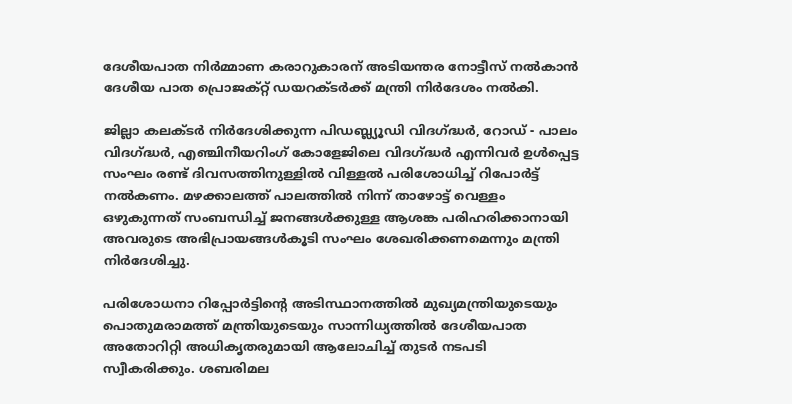ദേശീയപാത നിര്‍മ്മാണ കരാറുകാരന് അടിയന്തര നോട്ടീസ് നല്‍കാന്‍ ദേശീയ പാത പ്രൊജക്റ്റ് ഡയറക്ടര്‍ക്ക് മന്ത്രി നിര്‍ദേശം നല്‍കി.

ജില്ലാ കലക്ടര്‍ നിര്‍ദേശിക്കുന്ന പിഡബ്ല്യൂഡി വിദഗ്ദ്ധര്‍, റോഡ് - പാലം വിദഗ്ദ്ധര്‍, എഞ്ചിനീയറിംഗ് കോളേജിലെ വിദഗ്ദ്ധര്‍ എന്നിവര്‍ ഉള്‍പ്പെട്ട സംഘം രണ്ട് ദിവസത്തിനുള്ളില്‍ വിള്ളല്‍ പരിശോധിച്ച് റിപോര്‍ട്ട് നല്‍കണം. മഴക്കാലത്ത് പാലത്തില്‍ നിന്ന് താഴോട്ട് വെള്ളം ഒഴുകുന്നത് സംബന്ധിച്ച് ജനങ്ങള്‍ക്കുള്ള ആശങ്ക പരിഹരിക്കാനായി അവരുടെ അഭിപ്രായങ്ങള്‍കൂടി സംഘം ശേഖരിക്കണമെന്നും മന്ത്രി നിര്‍ദേശിച്ചു.

പരിശോധനാ റിപ്പോര്‍ട്ടിന്റെ അടിസ്ഥാനത്തില്‍ മുഖ്യമന്ത്രിയുടെയും പൊതുമരാമത്ത് മന്ത്രിയുടെയും സാന്നിധ്യത്തില്‍ ദേശീയപാത അതോറിറ്റി അധികൃതരുമായി ആലോചിച്ച് തുടര്‍ നടപടി സ്വീകരിക്കും. ശബരിമല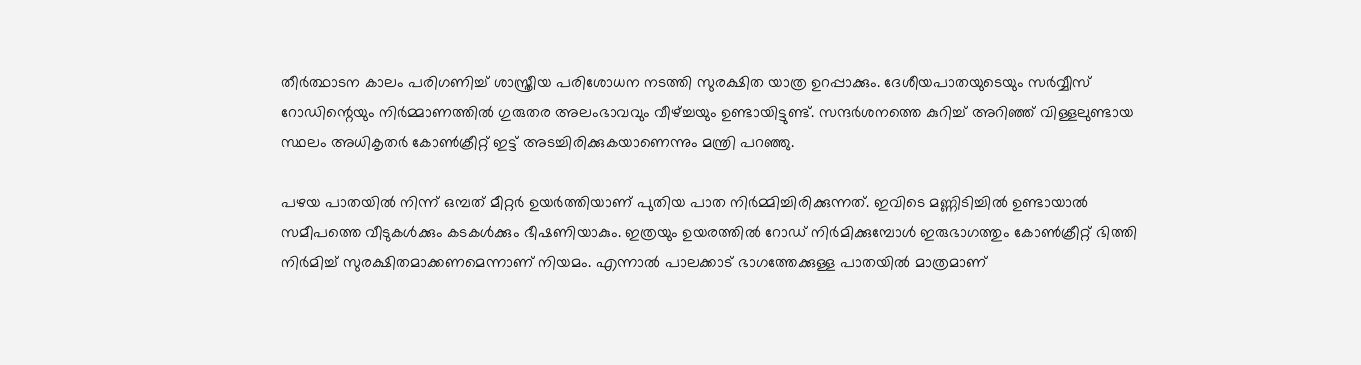തീര്‍ത്ഥാടന കാലം പരിഗണിച്ച് ശാസ്ത്രീയ പരിശോധന നടത്തി സുരക്ഷിത യാത്ര ഉറപ്പാക്കും. ദേശീയപാതയുടെയും സര്‍വ്വീസ് റോഡിന്റെയും നിര്‍മ്മാണത്തില്‍ ഗുരുതര അലംഭാവവും വീഴ്ച്ചയും ഉണ്ടായിട്ടുണ്ട്. സന്ദര്‍ശനത്തെ കുറിച്ച് അറിഞ്ഞ് വിള്ളലുണ്ടായ സ്ഥലം അധികൃതര്‍ കോണ്‍ക്രീറ്റ് ഇട്ട് അടച്ചിരിക്കുകയാണെന്നും മന്ത്രി പറഞ്ഞു.

പഴയ പാതയില്‍ നിന്ന് ഒമ്പത് മീറ്റര്‍ ഉയര്‍ത്തിയാണ് പുതിയ പാത നിര്‍മ്മിച്ചിരിക്കുന്നത്. ഇവിടെ മണ്ണിടിച്ചില്‍ ഉണ്ടായാല്‍ സമീപത്തെ വീടുകള്‍ക്കും കടകള്‍ക്കും ഭീഷണിയാകും. ഇത്രയും ഉയരത്തില്‍ റോഡ് നിര്‍മിക്കുമ്പോള്‍ ഇരുഭാഗത്തും കോണ്‍ക്രീറ്റ് ഭിത്തി നിര്‍മിച്ച് സുരക്ഷിതമാക്കണമെന്നാണ് നിയമം. എന്നാല്‍ പാലക്കാട് ഭാഗത്തേക്കുള്ള പാതയില്‍ മാത്രമാണ്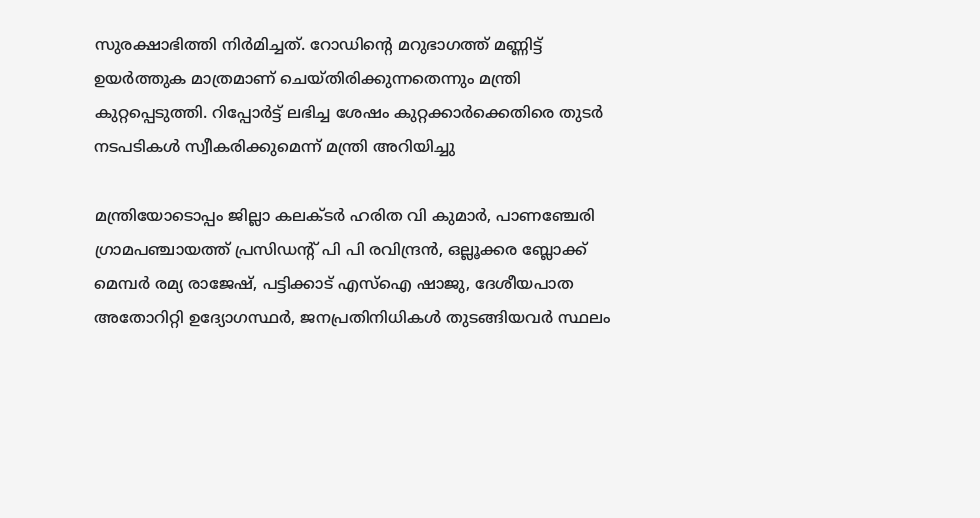സുരക്ഷാഭിത്തി നിര്‍മിച്ചത്. റോഡിന്റെ മറുഭാഗത്ത് മണ്ണിട്ട് ഉയര്‍ത്തുക മാത്രമാണ് ചെയ്തിരിക്കുന്നതെന്നും മന്ത്രി കുറ്റപ്പെടുത്തി. റിപ്പോർട്ട് ലഭിച്ച ശേഷം കുറ്റക്കാർക്കെതിരെ തുടർ നടപടികൾ സ്വീകരിക്കുമെന്ന് മന്ത്രി അറിയിച്ചു

മന്ത്രിയോടൊപ്പം ജില്ലാ കലക്ടര്‍ ഹരിത വി കുമാര്‍, പാണഞ്ചേരി ഗ്രാമപഞ്ചായത്ത് പ്രസിഡന്റ് പി പി രവിന്ദ്രന്‍, ഒല്ലൂക്കര ബ്ലോക്ക് മെമ്പര്‍ രമ്യ രാജേഷ്, പട്ടിക്കാട് എസ്‌ഐ ഷാജു, ദേശീയപാത അതോറിറ്റി ഉദ്യോഗസ്ഥര്‍, ജനപ്രതിനിധികള്‍ തുടങ്ങിയവര്‍ സ്ഥലം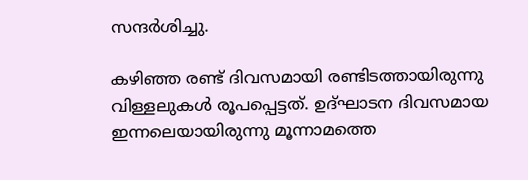സന്ദര്‍ശിച്ചു.

കഴിഞ്ഞ രണ്ട് ദിവസമായി രണ്ടിടത്തായിരുന്നു വിള്ളലുകൾ രൂപപ്പെട്ടത്. ഉദ്ഘാടന ദിവസമായ ഇന്നലെയായിരുന്നു മൂന്നാമത്തെ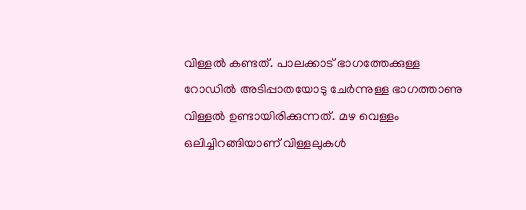വിള്ളൽ കണ്ടത്. പാലക്കാട് ഭാഗത്തേക്കുള്ള റോഡിൽ അടിപ്പാതയോടു ചേർന്നുള്ള ഭാഗത്താണു വിള്ളൽ ഉണ്ടായിരിക്കുന്നത്. മഴ വെള്ളം ഒലിച്ചിറങ്ങിയാണ് വിള്ളലുകൾ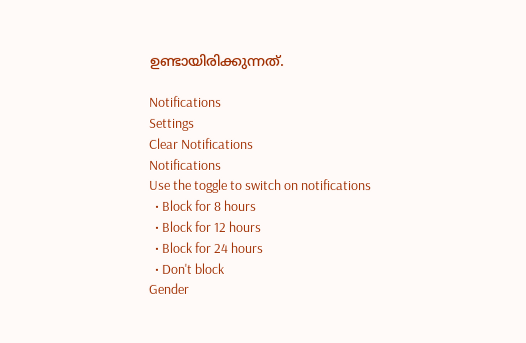ഉണ്ടായിരിക്കുന്നത്.

Notifications
Settings
Clear Notifications
Notifications
Use the toggle to switch on notifications
  • Block for 8 hours
  • Block for 12 hours
  • Block for 24 hours
  • Don't block
Gender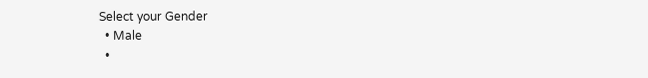Select your Gender
  • Male
  •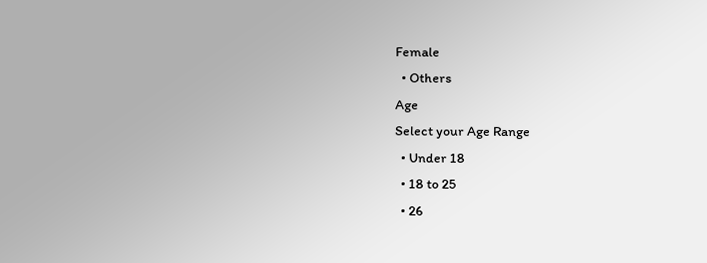Female
  • Others
Age
Select your Age Range
  • Under 18
  • 18 to 25
  • 26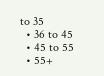to 35
  • 36 to 45
  • 45 to 55
  • 55+